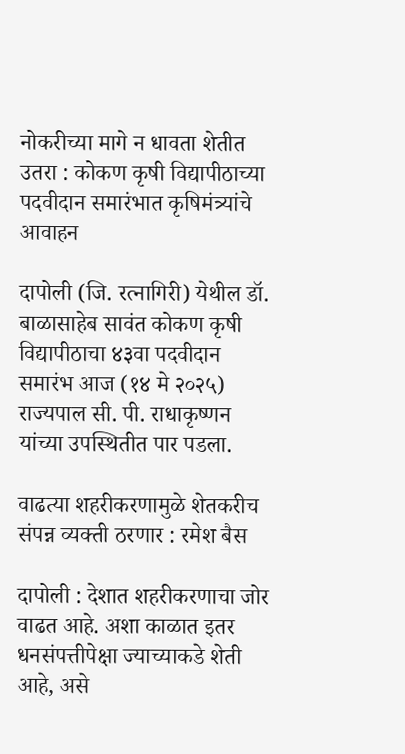नोकरीच्या मागे न धावता शेतीत उतरा : कोकण कृषी विद्यापीठाच्या पदवीदान समारंभात कृषिमंत्र्यांचे आवाहन

दापोली (जि. रत्नागिरी) येथील डॉ. बाळासाहेब सावंत कोकण कृषी विद्यापीठाचा ४३वा पदवीदान समारंभ आज (१४ मे २०२५) राज्यपाल सी. पी. राधाकृष्णन यांच्या उपस्थितीत पार पडला.

वाढत्या शहरीकरणामुळे शेतकरीच संपन्न व्यक्ती ठरणार : रमेश बैस

दापोली : देशात शहरीकरणाचा जोर वाढत आहे. अशा काळात इतर धनसंपत्तीपेक्षा ज्याच्याकडे शेती आहे, असे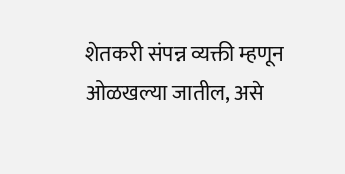शेतकरी संपन्न व्यक्ती म्हणून ओळखल्या जातील, असे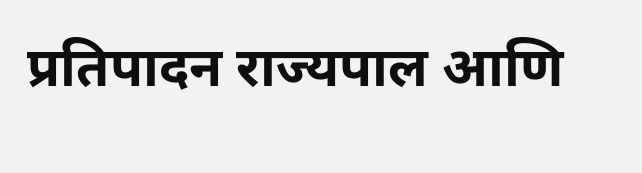प्रतिपादन राज्यपाल आणि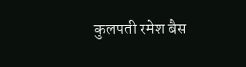कुलपती रमेश बैस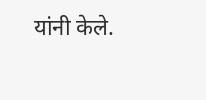यांनी केले.